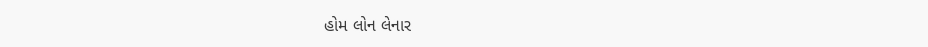હોમ લોન લેનાર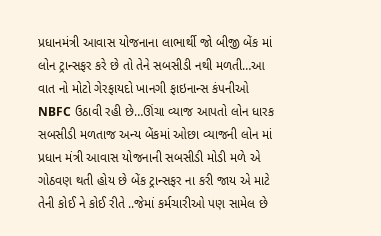પ્રધાનમંત્રી આવાસ યોજનાના લાભાર્થી જો બીજી બેંક માં લોન ટ્રાન્સફર કરે છે તો તેને સબસીડી નથી મળતી…આ વાત નો મોટો ગેરફાયદો ખાનગી ફાઇનાન્સ કંપનીઓ NBFC ઉઠાવી રહી છે…ઊંચા વ્યાજ આપતો લોન ધારક સબસીડી મળતાજ અન્ય બેંકમાં ઓછા વ્યાજની લોન માં પ્રધાન મંત્રી આવાસ યોજનાની સબસીડી મોડી મળે એ ગોઠવણ થતી હોય છે બેંક ટ્રાન્સફર ના કરી જાય એ માટે તેની કોઈ ને કોઈ રીતે ..જેમાં કર્મચારીઓ પણ સામેલ છે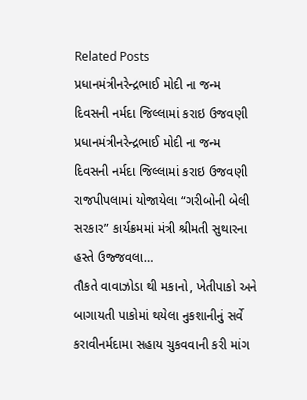Related Posts
પ્રધાનમંત્રીનરેન્દ્રભાઈ મોદી ના જન્મ દિવસની નર્મદા જિલ્લામાં કરાઇ ઉજવણી
પ્રધાનમંત્રીનરેન્દ્રભાઈ મોદી ના જન્મ દિવસની નર્મદા જિલ્લામાં કરાઇ ઉજવણી રાજપીપલામાં યોજાયેલા “ગરીબોની બેલી સરકાર” કાર્યક્રમમાં મંત્રી શ્રીમતી સુથારના હસ્તે ઉજ્જવલા…
તૌકતે વાવાઝોડા થી મકાનો, ખેતીપાકો અને બાગાયતી પાકોમાં થયેલા નુકશાનીનું સર્વે
કરાવીનર્મદામા સહાય ચુકવવાની કરી માંગ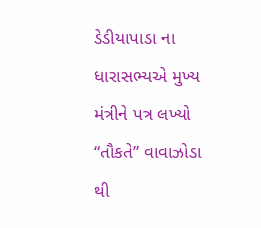ડેડીયાપાડા ના ધારાસભ્યએ મુખ્ય મંત્રીને પત્ર લખ્યો “તૌકતે” વાવાઝોડા થી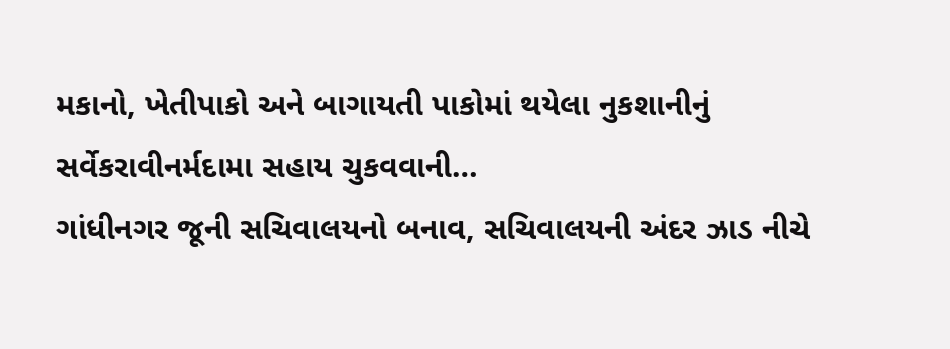મકાનો, ખેતીપાકો અને બાગાયતી પાકોમાં થયેલા નુકશાનીનું સર્વેકરાવીનર્મદામા સહાય ચુકવવાની…
ગાંધીનગર જૂની સચિવાલયનો બનાવ, સચિવાલયની અંદર ઝાડ નીચે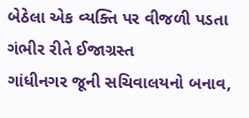બેઠેલા એક વ્યક્તિ પર વીજળી પડતા ગંભીર રીતે ઈજાગ્રસ્ત
ગાંધીનગર જૂની સચિવાલયનો બનાવ,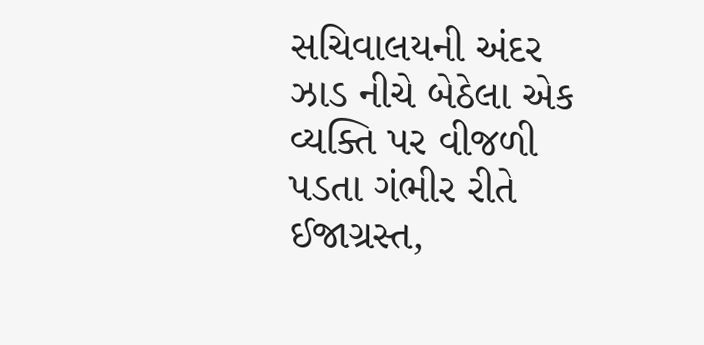સચિવાલયની અંદર ઝાડ નીચે બેઠેલા એક વ્યક્તિ પર વીજળી પડતા ગંભીર રીતે ઈજાગ્રસ્ત,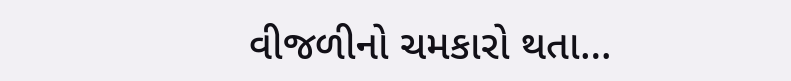વીજળીનો ચમકારો થતા…